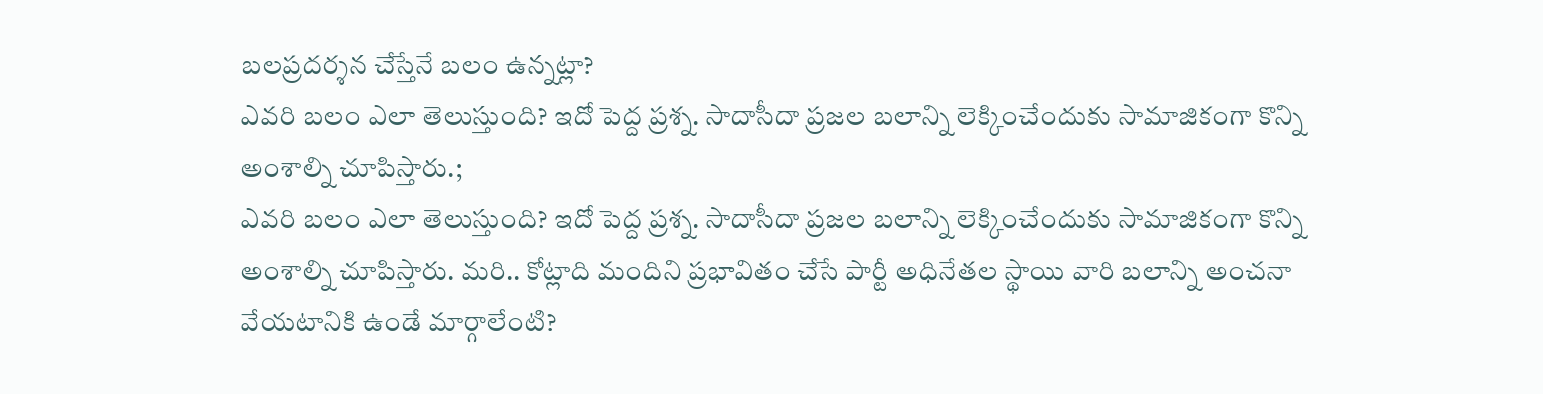బలప్రదర్శన చేస్తేనే బలం ఉన్నట్లా?
ఎవరి బలం ఎలా తెలుస్తుంది? ఇదో పెద్ద ప్రశ్న. సాదాసీదా ప్రజల బలాన్ని లెక్కించేందుకు సామాజికంగా కొన్ని అంశాల్ని చూపిస్తారు.;
ఎవరి బలం ఎలా తెలుస్తుంది? ఇదో పెద్ద ప్రశ్న. సాదాసీదా ప్రజల బలాన్ని లెక్కించేందుకు సామాజికంగా కొన్ని అంశాల్ని చూపిస్తారు. మరి.. కోట్లాది మందిని ప్రభావితం చేసే పార్టీ అధినేతల స్థాయి వారి బలాన్ని అంచనా వేయటానికి ఉండే మార్గాలేంటి?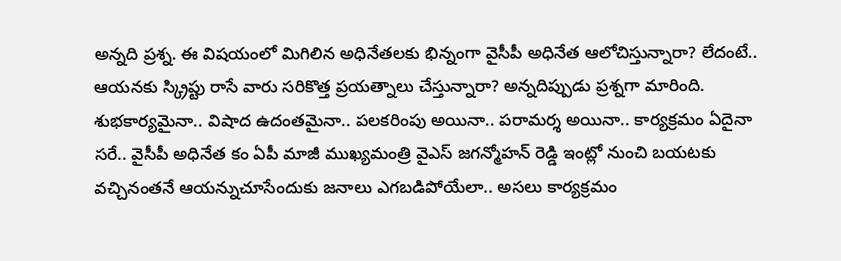అన్నది ప్రశ్న. ఈ విషయంలో మిగిలిన అధినేతలకు భిన్నంగా వైసీపీ అధినేత ఆలోచిస్తున్నారా? లేదంటే.. ఆయనకు స్క్రిప్టు రాసే వారు సరికొత్త ప్రయత్నాలు చేస్తున్నారా? అన్నదిప్పుడు ప్రశ్నగా మారింది. శుభకార్యమైనా.. విషాద ఉదంతమైనా.. పలకరింపు అయినా.. పరామర్శ అయినా.. కార్యక్రమం ఏదైనా సరే.. వైసీపీ అధినేత కం ఏపీ మాజీ ముఖ్యమంత్రి వైఎస్ జగన్మోహన్ రెడ్డి ఇంట్లో నుంచి బయటకు వచ్చినంతనే ఆయన్నుచూసేందుకు జనాలు ఎగబడిపోయేలా.. అసలు కార్యక్రమం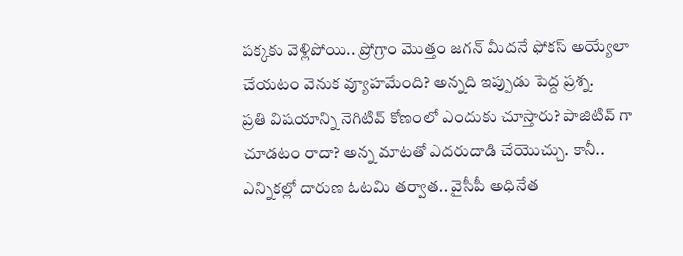పక్కకు వెళ్లిపోయి.. ప్రోగ్రాం మొత్తం జగన్ మీదనే ఫోకస్ అయ్యేలా చేయటం వెనుక వ్యూహమేంది? అన్నది ఇప్పుడు పెద్ద ప్రశ్న.
ప్రతి విషయాన్ని నెగిటివ్ కోణంలో ఎందుకు చూస్తారు? పాజిటివ్ గా చూడటం రాదా? అన్న మాటతో ఎదరుదాడి చేయొచ్చు. కానీ.. ఎన్నికల్లో దారుణ ఓటమి తర్వాత.. వైసీపీ అధినేత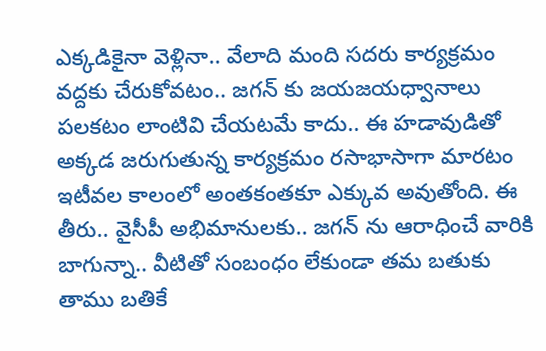ఎక్కడికైనా వెళ్లినా.. వేలాది మంది సదరు కార్యక్రమం వద్దకు చేరుకోవటం.. జగన్ కు జయజయధ్వానాలు పలకటం లాంటివి చేయటమే కాదు.. ఈ హడావుడితో అక్కడ జరుగుతున్న కార్యక్రమం రసాభాసాగా మారటం ఇటీవల కాలంలో అంతకంతకూ ఎక్కువ అవుతోంది. ఈ తీరు.. వైసీపీ అభిమానులకు.. జగన్ ను ఆరాధించే వారికి బాగున్నా.. వీటితో సంబంధం లేకుండా తమ బతుకు తాము బతికే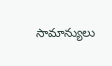సామాన్యులు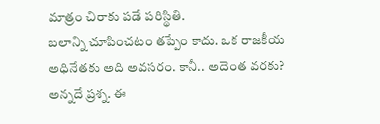మాత్రం చిరాకు పడే పరిస్థితి.
బలాన్ని చూపించటం తప్పేం కాదు. ఒక రాజకీయ అధినేతకు అది అవసరం. కానీ.. అదెంత వరకు? అన్నదే ప్రశ్న. ఈ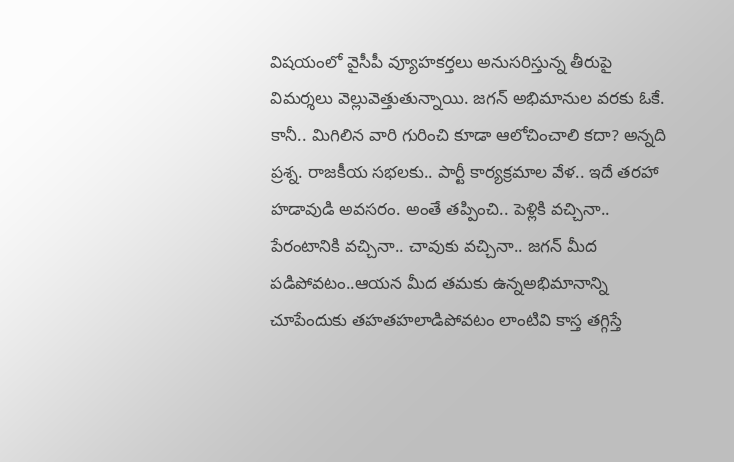విషయంలో వైసీపీ వ్యూహకర్తలు అనుసరిస్తున్న తీరుపై విమర్శలు వెల్లువెత్తుతున్నాయి. జగన్ అభిమానుల వరకు ఓకే. కానీ.. మిగిలిన వారి గురించి కూడా ఆలోచించాలి కదా? అన్నది ప్రశ్న. రాజకీయ సభలకు.. పార్టీ కార్యక్రమాల వేళ.. ఇదే తరహా హడావుడి అవసరం. అంతే తప్పించి.. పెళ్లికి వచ్చినా.. పేరంటానికి వచ్చినా.. చావుకు వచ్చినా.. జగన్ మీద పడిపోవటం..ఆయన మీద తమకు ఉన్నఅభిమానాన్ని చూపేందుకు తహతహలాడిపోవటం లాంటివి కాస్త తగ్గిస్తే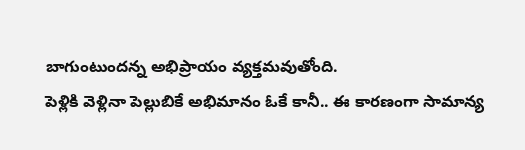బాగుంటుందన్న అభిప్రాయం వ్యక్తమవుతోంది.
పెళ్లికి వెళ్లినా పెల్లుబికే అభిమానం ఓకే కానీ.. ఈ కారణంగా సామాన్య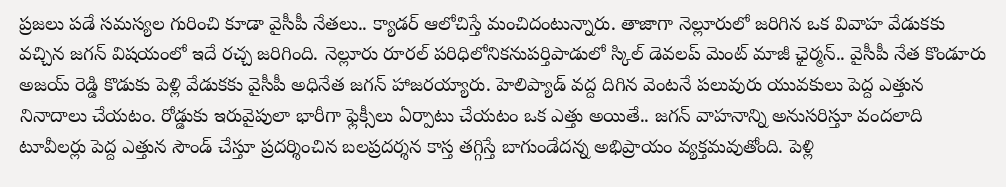ప్రజలు పడే సమస్యల గురించి కూడా వైసీపీ నేతలు.. క్యాడర్ ఆలోచిస్తే మంచిదంటున్నారు. తాజాగా నెల్లూరులో జరిగిన ఒక వివాహ వేడుకకు వచ్చిన జగన్ విషయంలో ఇదే రచ్చ జరిగింది. నెల్లూరు రూరల్ పరిధిలోనికనుపర్తిపాడులో స్కిల్ డెవలప్ మెంట్ మాజీ ఛైర్మన్.. వైసీపీ నేత కొండూరు అజయ్ రెడ్డి కొడుకు పెళ్లి వేడుకకు వైసీపీ అధినేత జగన్ హాజరయ్యారు. హెలిప్యాడ్ వద్ద దిగిన వెంటనే పలువురు యువకులు పెద్ద ఎత్తున నినాదాలు చేయటం. రోడ్డుకు ఇరువైపులా భారీగా ఫ్లెక్సీలు ఏర్పాటు చేయటం ఒక ఎత్తు అయితే.. జగన్ వాహనాన్ని అనుసరిస్తూ వందలాది టూవీలర్లు పెద్ద ఎత్తున సౌండ్ చేస్తూ ప్రదర్శించిన బలప్రదర్శన కాస్త తగ్గిస్తే బాగుండేదన్న అభిప్రాయం వ్యక్తమవుతోంది. పెళ్లి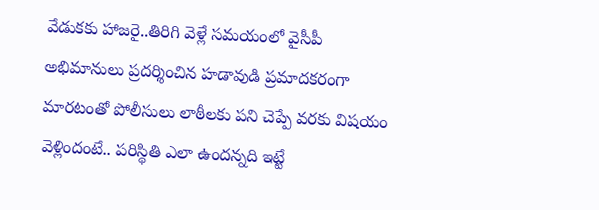వేడుకకు హాజరై..తిరిగి వెళ్లే సమయంలో వైసీపీ అభిమానులు ప్రదర్శించిన హడావుడి ప్రమాదకరంగా మారటంతో పోలీసులు లాఠీలకు పని చెప్పే వరకు విషయం వెళ్లిందంటే.. పరిస్థితి ఎలా ఉందన్నది ఇట్టే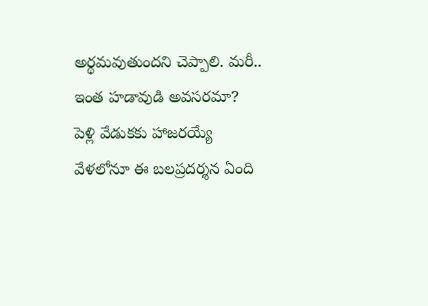అర్థమవుతుందని చెప్పాలి. మరీ.. ఇంత హడావుడి అవసరమా? పెళ్లి వేడుకకు హాజరయ్యే వేళలోనూ ఈ బలప్రదర్శన ఏంది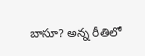బాసూ? అన్న రీతిలో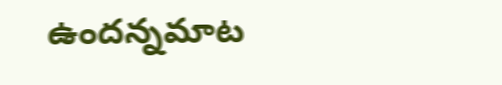ఉందన్నమాట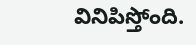వినిపిస్తోంది.